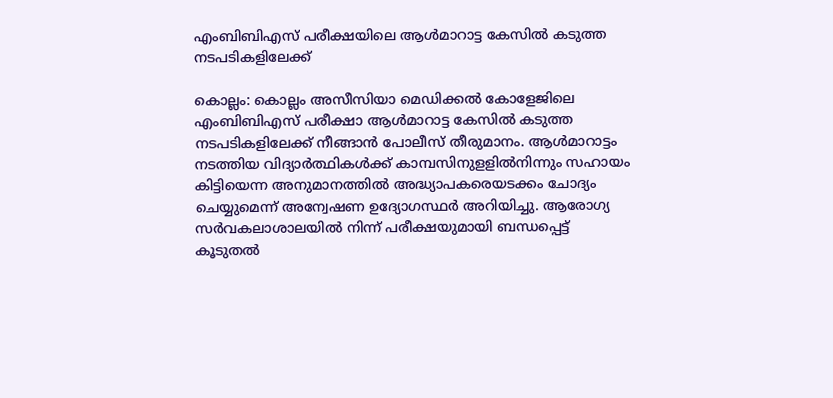എംബിബിഎസ്‌ പരീക്ഷയിലെ ആള്‍മാറാട്ട കേസില്‍ കടുത്ത നടപടികളിലേക്ക്‌

കൊല്ലം: കൊല്ലം അസീസിയാ മെഡിക്കല്‍ കോളേജിലെ എംബിബിഎസ്‌ പരീക്ഷാ ആള്‍മാറാട്ട കേസില്‍ കടുത്ത നടപടികളിലേക്ക്‌ നീങ്ങാന്‍ പോലീസ്‌ തീരുമാനം. ആള്‍മാറാട്ടം നടത്തിയ വിദ്യാര്‍ത്ഥികള്‍ക്ക്‌ കാമ്പസിനുളളില്‍നിന്നും സഹായം കിട്ടിയെന്ന അനുമാനത്തില്‍ അദ്ധ്യാപകരെയടക്കം ചോദ്യം ചെയ്യുമെന്ന്‌ അന്വേഷണ ഉദ്യോഗസ്ഥര്‍ അറിയിച്ചു. ആരോഗ്യ സര്‍വകലാശാലയില്‍ നിന്ന്‌ പരീക്ഷയുമായി ബന്ധപ്പെട്ട്‌ കൂടുതല്‍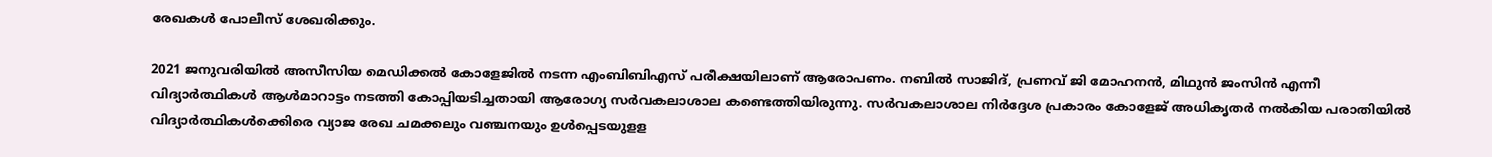രേഖകള്‍ പോലീസ്‌ ശേഖരിക്കും.

2021 ജനുവരിയില്‍ അസീസിയ മെഡിക്കല്‍ കോളേജില്‍ നടന്ന എംബിബിഎസ്‌ പരീക്ഷയിലാണ്‌ ആരോപണം. നബില്‍ സാജിദ്‌, പ്രണവ്‌ ജി മോഹനന്‍, മിഥുന്‍ ജംസിന്‍ എന്നീ വിദ്യാര്‍ത്ഥികള്‍ ആള്‍മാറാട്ടം നടത്തി കോപ്പിയടിച്ചതായി ആരോഗ്യ സര്‍വകലാശാല കണ്ടെത്തിയിരുന്നു. സര്‍വകലാശാല നിര്‍ദ്ദേശ പ്രകാരം കോളേജ്‌ അധികൃതര്‍ നല്‍കിയ പരാതിയില്‍ വിദ്യാര്‍ത്ഥികള്‍ക്കെിരെ വ്യാജ രേഖ ചമക്കലും വഞ്ചനയും ഉള്‍പ്പെടയുളള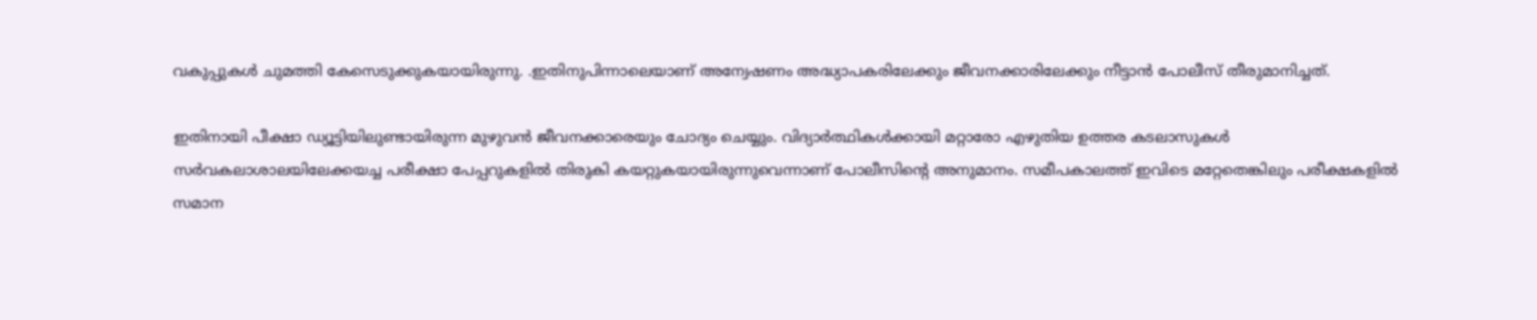വകുപ്പുകള്‍ ചുമത്തി കേസെടുക്കുകയായിരുന്നു. .ഇതിനുപിന്നാലെയാണ്‌ അന്വേഷണം അദ്ധ്യാപകരിലേക്കും ജീവനക്കാരിലേക്കും നീട്ടാന്‍ പോലീസ്‌ തീരുമാനിച്ചത്‌.

ഇതിനായി പീക്ഷാ ഡ്യൂട്ടിയിലുണ്ടായിരുന്ന മുഴുവന്‍ ജീവനക്കാരെയും ചോദ്യം ചെയ്യും. വിദ്യാര്‍ത്ഥികള്‍ക്കായി മറ്റാരോ എഴുതിയ ഉത്തര കടലാസുകള്‍ സര്‍വകലാശാലയിലേക്കയച്ച പരീക്ഷാ പേപ്പറുകളില്‍ തിരുകി കയറ്റുകയായിരുന്നുവെന്നാണ്‌ പോലീസിന്റെ അനുമാനം. സമീപകാലത്ത്‌ ഇവിടെ മറ്റേതെങ്കിലും പരീക്ഷകളില്‍ സമാന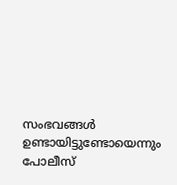സംഭവങ്ങള്‍ ഉണ്ടായിട്ടുണ്ടോയെന്നും പോലീസ്‌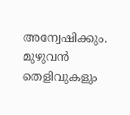അന്വേഷിക്കും. മുഴുവന്‍ തെളിവുകളും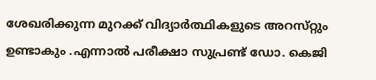ശേഖരിക്കുന്ന മുറക്ക്‌ വിദ്യാർത്ഥികളുടെ അറസ്‌റ്റും ഉണ്ടാകും .എന്നാല്‍ പരീക്ഷാ സുപ്രണ്ട്‌ ഡോ. കെജി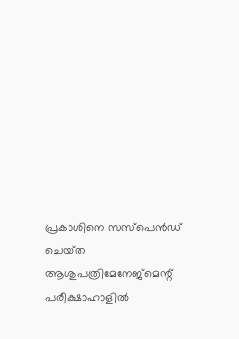പ്രകാശിനെ സസ്‌പെന്‍ഡ്‌ ചെയ്‌ത ആശുപത്രിമേനേജ്‌മെന്റ് പരീക്ഷാഹാളില്‍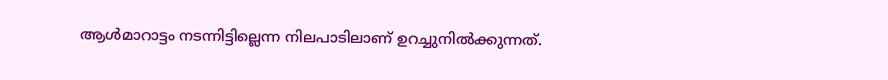ആള്‍മാറാട്ടം നടന്നിട്ടില്ലെന്ന നിലപാടിലാണ്‌ ഉറച്ചുനില്‍ക്കുന്നത്‌.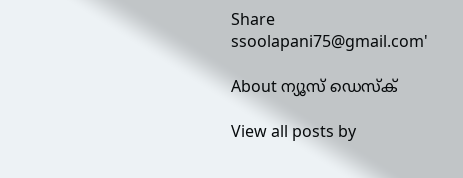Share
ssoolapani75@gmail.com'

About ന്യൂസ് ഡെസ്ക്

View all posts by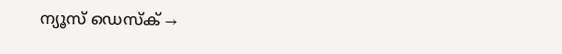ന്യൂസ് ഡെസ്ക് →